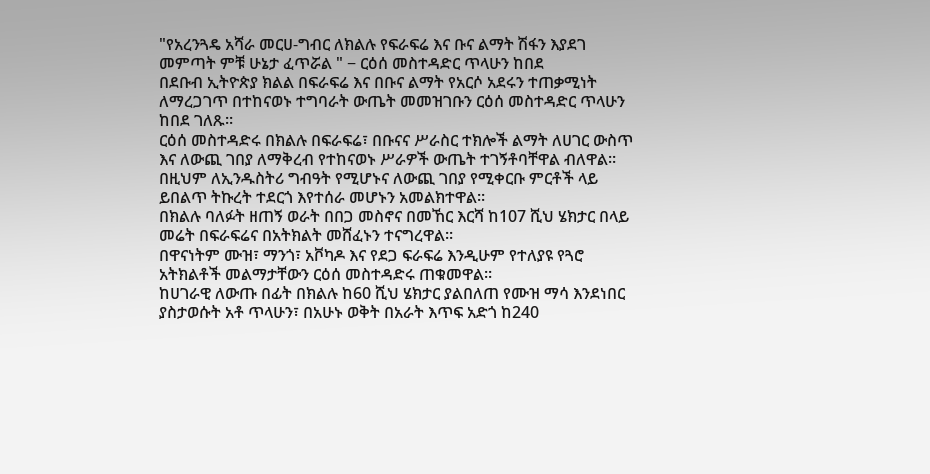"የአረንጓዴ አሻራ መርሀ-ግብር ለክልሉ የፍራፍሬ እና ቡና ልማት ሽፋን እያደገ መምጣት ምቹ ሁኔታ ፈጥሯል " − ርዕሰ መስተዳድር ጥላሁን ከበደ
በደቡብ ኢትዮጵያ ክልል በፍራፍሬ እና በቡና ልማት የአርሶ አደሩን ተጠቃሚነት ለማረጋገጥ በተከናወኑ ተግባራት ውጤት መመዝገቡን ርዕሰ መስተዳድር ጥላሁን ከበደ ገለጹ።
ርዕሰ መስተዳድሩ በክልሉ በፍራፍሬ፣ በቡናና ሥራስር ተክሎች ልማት ለሀገር ውስጥ እና ለውጪ ገበያ ለማቅረብ የተከናወኑ ሥራዎች ውጤት ተገኝቶባቸዋል ብለዋል።
በዚህም ለኢንዱስትሪ ግብዓት የሚሆኑና ለውጪ ገበያ የሚቀርቡ ምርቶች ላይ ይበልጥ ትኩረት ተደርጎ እየተሰራ መሆኑን አመልክተዋል።
በክልሉ ባለፉት ዘጠኝ ወራት በበጋ መስኖና በመኸር እርሻ ከ107 ሺህ ሄክታር በላይ መሬት በፍራፍሬና በአትክልት መሸፈኑን ተናግረዋል።
በዋናነትም ሙዝ፣ ማንጎ፣ አቮካዶ እና የደጋ ፍራፍሬ እንዲሁም የተለያዩ የጓሮ አትክልቶች መልማታቸውን ርዕሰ መስተዳድሩ ጠቁመዋል።
ከሀገራዊ ለውጡ በፊት በክልሉ ከ60 ሺህ ሄክታር ያልበለጠ የሙዝ ማሳ እንደነበር ያስታወሱት አቶ ጥላሁን፣ በአሁኑ ወቅት በአራት እጥፍ አድጎ ከ240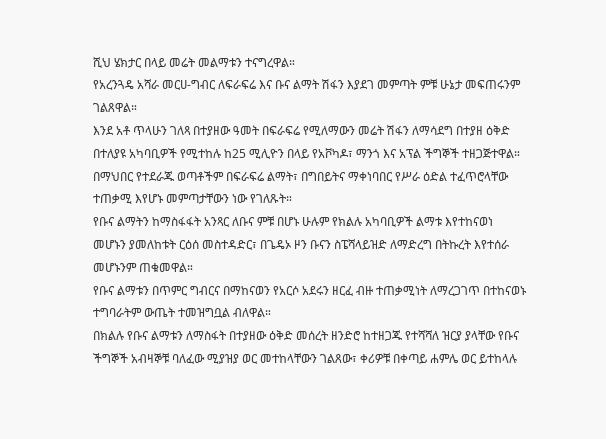ሺህ ሄክታር በላይ መሬት መልማቱን ተናግረዋል።
የአረንጓዴ አሻራ መርሀ-ግብር ለፍራፍሬ እና ቡና ልማት ሽፋን እያደገ መምጣት ምቹ ሁኔታ መፍጠሩንም ገልጸዋል።
እንደ አቶ ጥላሁን ገለጻ በተያዘው ዓመት በፍራፍሬ የሚለማውን መሬት ሽፋን ለማሳደግ በተያዘ ዕቅድ በተለያዩ አካባቢዎች የሚተከሉ ከ25 ሚሊዮን በላይ የአቮካዶ፣ ማንጎ እና አፕል ችግኞች ተዘጋጅተዋል።
በማህበር የተደራጁ ወጣቶችም በፍራፍሬ ልማት፣ በግበይትና ማቀነባበር የሥራ ዕድል ተፈጥሮላቸው ተጠቃሚ እየሆኑ መምጣታቸውን ነው የገለጹት።
የቡና ልማትን ከማስፋፋት አንጻር ለቡና ምቹ በሆኑ ሁሉም የክልሉ አካባቢዎች ልማቱ እየተከናወነ መሆኑን ያመለከቱት ርዕሰ መስተዳድር፣ በጌዴኦ ዞን ቡናን ስፔሻላይዝድ ለማድረግ በትኩረት እየተሰራ መሆኑንም ጠቁመዋል።
የቡና ልማቱን በጥምር ግብርና በማከናወን የአርሶ አደሩን ዘርፈ ብዙ ተጠቃሚነት ለማረጋገጥ በተከናወኑ ተግባራትም ውጤት ተመዝግቧል ብለዋል።
በክልሉ የቡና ልማቱን ለማስፋት በተያዘው ዕቅድ መሰረት ዘንድሮ ከተዘጋጁ የተሻሻለ ዝርያ ያላቸው የቡና ችግኞች አብዛኞቹ ባለፈው ሚያዝያ ወር መተከላቸውን ገልጸው፣ ቀሪዎቹ በቀጣይ ሐምሌ ወር ይተከላሉ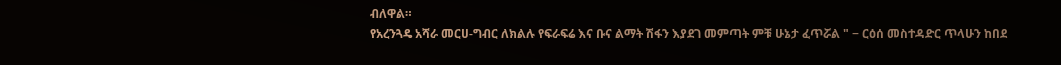ብለዋል።
የአረንጓዴ አሻራ መርሀ-ግብር ለክልሉ የፍራፍሬ እና ቡና ልማት ሽፋን እያደገ መምጣት ምቹ ሁኔታ ፈጥሯል " − ርዕሰ መስተዳድር ጥላሁን ከበደ